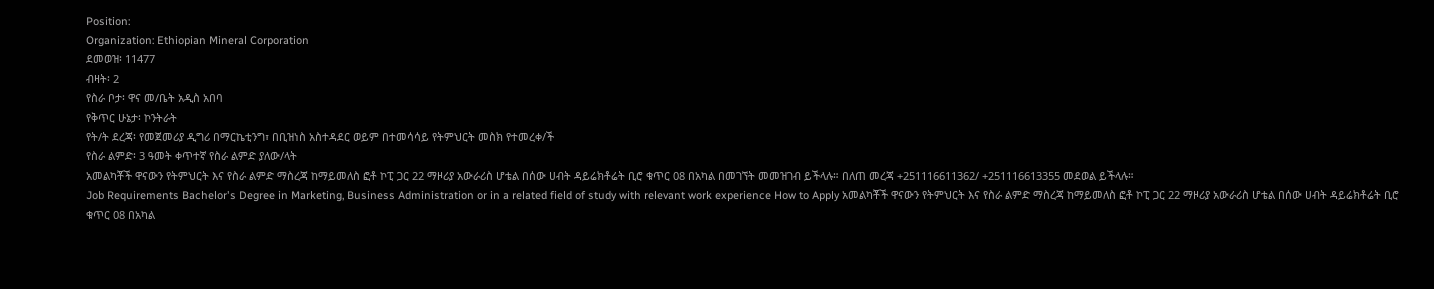Position:
Organization: Ethiopian Mineral Corporation
ደመወዝ፡ 11477
ብዛት፡ 2
የስራ ቦታ፡ ዋና መ/ቤት አዲስ አበባ
የቅጥር ሁኔታ፡ ኮንትራት
የት/ት ደረጃ፡ የመጀመሪያ ዲግሪ በማርኬቲንግ፣ በቢዝነስ አስተዳደር ወይም በተመሳሳይ የትምህርት መስክ የተመረቀ/ች
የስራ ልምድ፡ 3 ዓመት ቀጥተኛ የስራ ልምድ ያለው/ላት
አመልካቾች ዋናውን የትምህርት እና የስራ ልምድ ማስረጃ ከማይመለስ ፎቶ ኮፒ ጋር 22 ማዞሪያ አውራሪስ ሆቴል በሰው ሀብት ዳይሬክቶሬት ቢሮ ቁጥር 08 በአካል በመገኘት መመዝገብ ይችላሉ። በለጠ መረጃ +251116611362/ +251116613355 መደወል ይችላሉ።
Job Requirements Bachelor's Degree in Marketing, Business Administration or in a related field of study with relevant work experience How to Apply አመልካቾች ዋናውን የትምህርት እና የስራ ልምድ ማስረጃ ከማይመለስ ፎቶ ኮፒ ጋር 22 ማዞሪያ አውራሪስ ሆቴል በሰው ሀብት ዳይሬክቶሬት ቢሮ ቁጥር 08 በአካል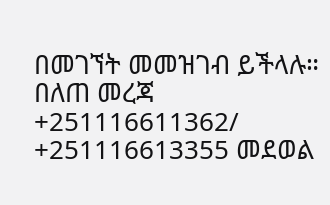በመገኘት መመዝገብ ይችላሉ። በለጠ መረጃ +251116611362/ +251116613355 መደወል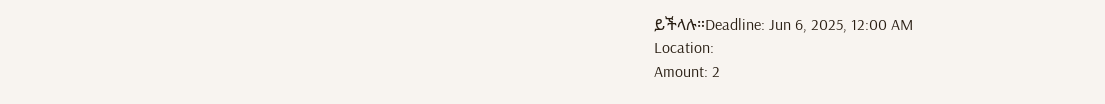ይችላሉ።Deadline: Jun 6, 2025, 12:00 AM
Location:
Amount: 2